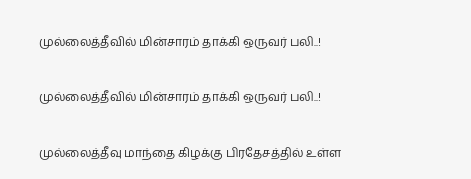முல்லைத்தீவில் மின்சாரம் தாக்கி ஒருவர் பலி..!

முல்லைத்தீவில் மின்சாரம் தாக்கி ஒருவர் பலி..!

முல்லைத்தீவு மாந்தை கிழக்கு பிரதேசத்தில் உள்ள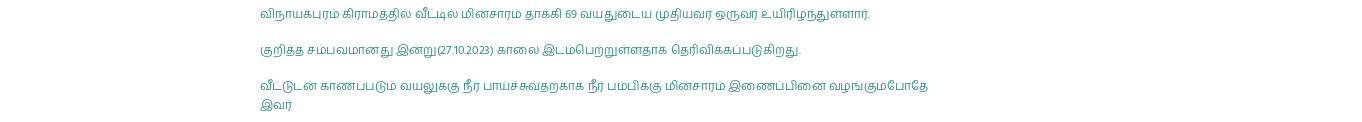விநாயகபுரம் கிராமத்தில் வீட்டில் மின்சாரம் தாக்கி 69 வயதுடைய முதியவர் ஒருவர் உயிரிழந்துள்ளார்.

குறித்த சம்பவமானது இன்று(27.10.2023) காலை இடம்பெற்றுள்ளதாக தெரிவிக்கப்படுகிறது.

வீட்டுடன் காணப்படும் வயலுக்கு நீர் பாய்ச்சுவதற்காக நீர் பம்பிக்கு மின்சாரம் இணைப்பினை வழங்கும்போதே இவர்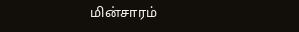மின்சாரம்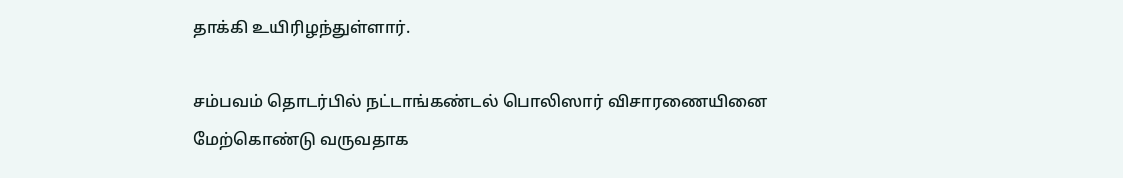தாக்கி உயிரிழந்துள்ளார்.

சம்பவம் தொடர்பில் நட்டாங்கண்டல் பொலிஸார் விசாரணையினை மேற்கொண்டு வருவதாக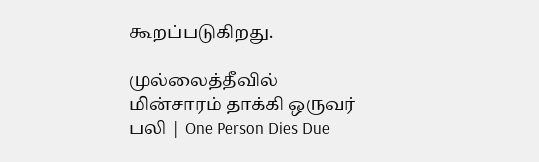கூறப்படுகிறது.

முல்லைத்தீவில் மின்சாரம் தாக்கி ஒருவர் பலி | One Person Dies Due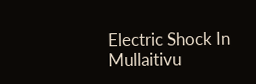Electric Shock In Mullaitivu